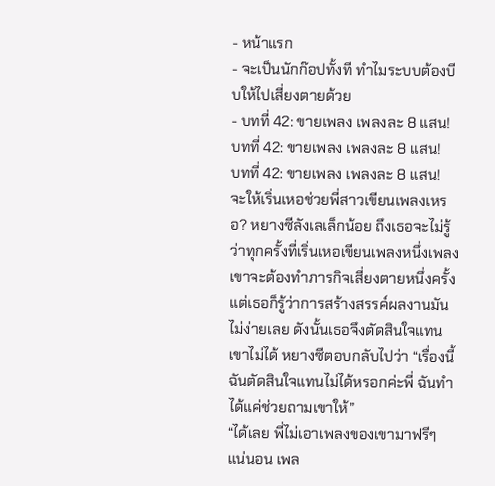- หน้าแรก
- จะเป็นนักก๊อปทั้งที ทำไมระบบต้องบีบให้ไปเสี่ยงตายด้วย
- บทที่ 42: ขายเพลง เพลงละ 8 แสน!
บทที่ 42: ขายเพลง เพลงละ 8 แสน!
บทที่ 42: ขายเพลง เพลงละ 8 แสน!
จะให้เริ่นเหอช่วยพี่สาวเขียนเพลงเหรอ? หยางซีลังเลเล็กน้อย ถึงเธอจะไม่รู้ว่าทุกครั้งที่เริ่นเหอเขียนเพลงหนึ่งเพลง เขาจะต้องทำภารกิจเสี่ยงตายหนึ่งครั้ง แต่เธอก็รู้ว่าการสร้างสรรค์ผลงานมันไม่ง่ายเลย ดังนั้นเธอจึงตัดสินใจแทนเขาไม่ได้ หยางซีตอบกลับไปว่า “เรื่องนี้ฉันตัดสินใจแทนไม่ได้หรอกค่ะพี่ ฉันทำได้แค่ช่วยถามเขาให้”
“ได้เลย พี่ไม่เอาเพลงของเขามาฟรีๆ แน่นอน เพล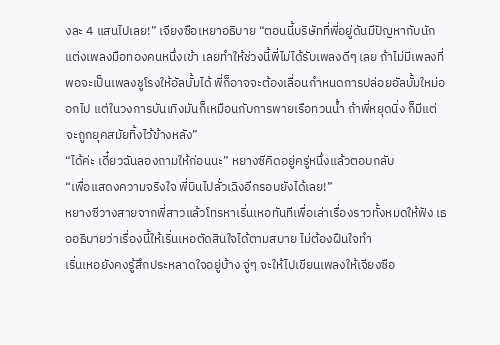งละ 4 แสนไปเลย!” เจียงซือเหยาอธิบาย “ตอนนี้บริษัทที่พี่อยู่ดันมีปัญหากับนักแต่งเพลงมือทองคนหนึ่งเข้า เลยทำให้ช่วงนี้พี่ไม่ได้รับเพลงดีๆ เลย ถ้าไม่มีเพลงที่พอจะเป็นเพลงชูโรงให้อัลบั้มได้ พี่ก็อาจจะต้องเลื่อนกำหนดการปล่อยอัลบั้มใหม่ออกไป แต่ในวงการบันเทิงมันก็เหมือนกับการพายเรือทวนน้ำ ถ้าพี่หยุดนิ่ง ก็มีแต่จะถูกยุคสมัยทิ้งไว้ข้างหลัง”
“ได้ค่ะ เดี๋ยวฉันลองถามให้ก่อนนะ” หยางซีคิดอยู่ครู่หนึ่งแล้วตอบกลับ
“เพื่อแสดงความจริงใจ พี่บินไปลั่วเฉิงอีกรอบยังได้เลย!”
หยางซีวางสายจากพี่สาวแล้วโทรหาเริ่นเหอทันทีเพื่อเล่าเรื่องราวทั้งหมดให้ฟัง เธออธิบายว่าเรื่องนี้ให้เริ่นเหอตัดสินใจได้ตามสบาย ไม่ต้องฝืนใจทำ
เริ่นเหอยังคงรู้สึกประหลาดใจอยู่บ้าง จู่ๆ จะให้ไปเขียนเพลงให้เจียงซือ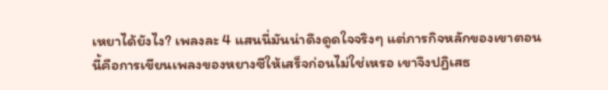เหยาได้ยังไง? เพลงละ 4 แสนนี่มันน่าดึงดูดใจจริงๆ แต่ภารกิจหลักของเขาตอนนี้คือการเขียนเพลงของหยางซีให้เสร็จก่อนไม่ใช่เหรอ เขาจึงปฏิเสธ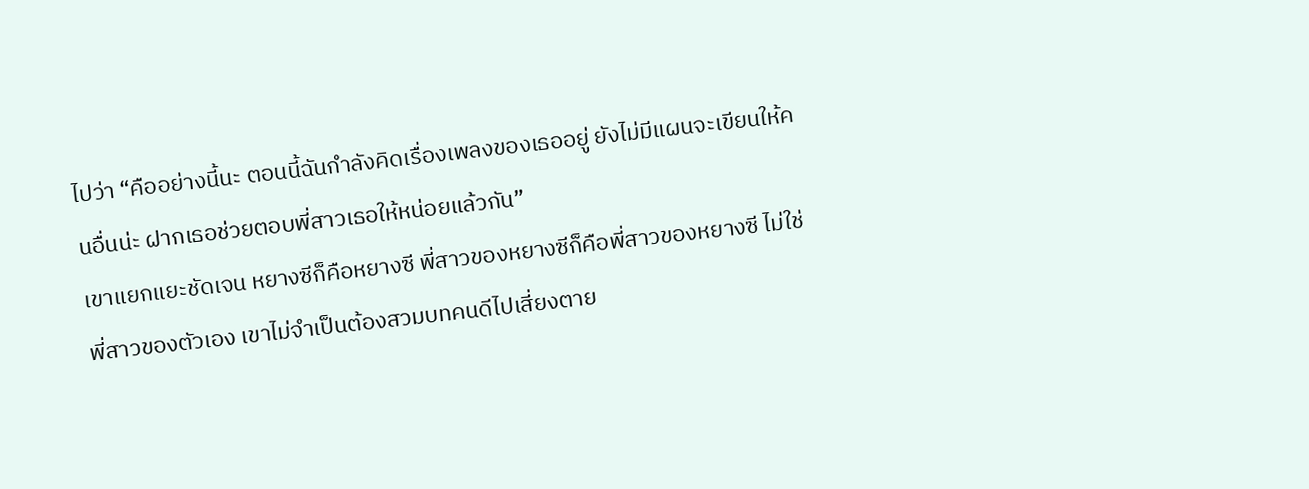ไปว่า “คืออย่างนี้นะ ตอนนี้ฉันกำลังคิดเรื่องเพลงของเธออยู่ ยังไม่มีแผนจะเขียนให้คนอื่นน่ะ ฝากเธอช่วยตอบพี่สาวเธอให้หน่อยแล้วกัน”
เขาแยกแยะชัดเจน หยางซีก็คือหยางซี พี่สาวของหยางซีก็คือพี่สาวของหยางซี ไม่ใช่พี่สาวของตัวเอง เขาไม่จำเป็นต้องสวมบทคนดีไปเสี่ยงตาย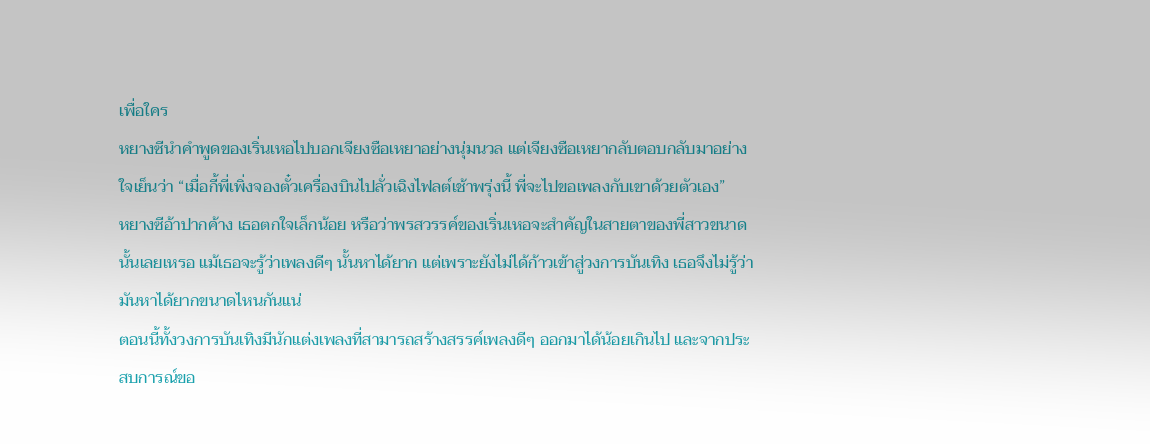เพื่อใคร
หยางซีนำคำพูดของเริ่นเหอไปบอกเจียงซือเหยาอย่างนุ่มนวล แต่เจียงซือเหยากลับตอบกลับมาอย่างใจเย็นว่า “เมื่อกี้พี่เพิ่งจองตั๋วเครื่องบินไปลั่วเฉิงไฟลต์เช้าพรุ่งนี้ พี่จะไปขอเพลงกับเขาด้วยตัวเอง”
หยางซีอ้าปากค้าง เธอตกใจเล็กน้อย หรือว่าพรสวรรค์ของเริ่นเหอจะสำคัญในสายตาของพี่สาวขนาดนั้นเลยเหรอ แม้เธอจะรู้ว่าเพลงดีๆ นั้นหาได้ยาก แต่เพราะยังไม่ได้ก้าวเข้าสู่วงการบันเทิง เธอจึงไม่รู้ว่ามันหาได้ยากขนาดไหนกันแน่
ตอนนี้ทั้งวงการบันเทิงมีนักแต่งเพลงที่สามารถสร้างสรรค์เพลงดีๆ ออกมาได้น้อยเกินไป และจากประสบการณ์ขอ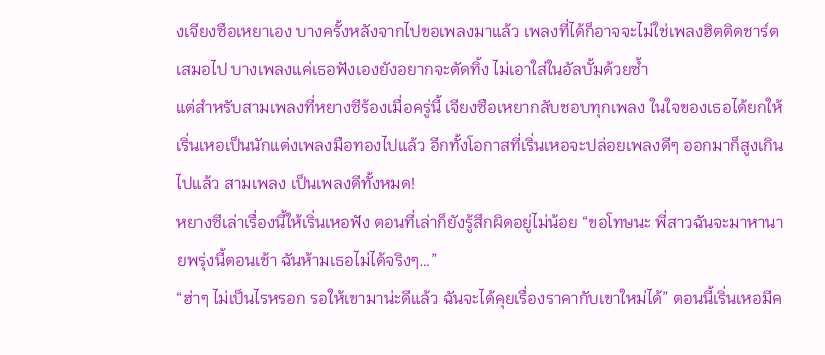งเจียงซือเหยาเอง บางครั้งหลังจากไปขอเพลงมาแล้ว เพลงที่ได้ก็อาจจะไม่ใช่เพลงฮิตติดชาร์ตเสมอไป บางเพลงแค่เธอฟังเองยังอยากจะตัดทิ้ง ไม่เอาใส่ในอัลบั้มด้วยซ้ำ
แต่สำหรับสามเพลงที่หยางซีร้องเมื่อครู่นี้ เจียงซือเหยากลับชอบทุกเพลง ในใจของเธอได้ยกให้เริ่นเหอเป็นนักแต่งเพลงมือทองไปแล้ว อีกทั้งโอกาสที่เริ่นเหอจะปล่อยเพลงดีๆ ออกมาก็สูงเกินไปแล้ว สามเพลง เป็นเพลงดีทั้งหมด!
หยางซีเล่าเรื่องนี้ให้เริ่นเหอฟัง ตอนที่เล่าก็ยังรู้สึกผิดอยู่ไม่น้อย “ขอโทษนะ พี่สาวฉันจะมาหานายพรุ่งนี้ตอนเช้า ฉันห้ามเธอไม่ได้จริงๆ…”
“ฮ่าๆ ไม่เป็นไรหรอก รอให้เขามาน่ะดีแล้ว ฉันจะได้คุยเรื่องราคากับเขาใหม่ได้” ตอนนี้เริ่นเหอมีค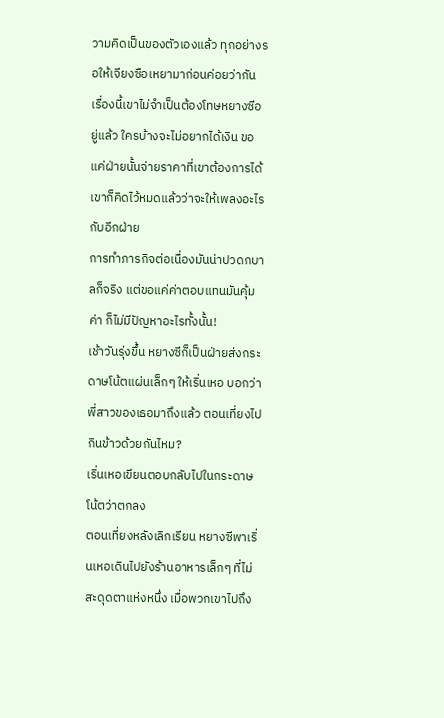วามคิดเป็นของตัวเองแล้ว ทุกอย่างรอให้เจียงซือเหยามาก่อนค่อยว่ากัน เรื่องนี้เขาไม่จำเป็นต้องโทษหยางซีอยู่แล้ว ใครบ้างจะไม่อยากได้เงิน ขอแค่ฝ่ายนั้นจ่ายราคาที่เขาต้องการได้ เขาก็คิดไว้หมดแล้วว่าจะให้เพลงอะไรกับอีกฝ่าย
การทำภารกิจต่อเนื่องมันน่าปวดกบาลก็จริง แต่ขอแค่ค่าตอบแทนมันคุ้มค่า ก็ไม่มีปัญหาอะไรทั้งนั้น!
เช้าวันรุ่งขึ้น หยางซีก็เป็นฝ่ายส่งกระดาษโน้ตแผ่นเล็กๆ ให้เริ่นเหอ บอกว่าพี่สาวของเธอมาถึงแล้ว ตอนเที่ยงไปกินข้าวด้วยกันไหม?
เริ่นเหอเขียนตอบกลับไปในกระดาษโน้ตว่าตกลง
ตอนเที่ยงหลังเลิกเรียน หยางซีพาเริ่นเหอเดินไปยังร้านอาหารเล็กๆ ที่ไม่สะดุดตาแห่งหนึ่ง เมื่อพวกเขาไปถึง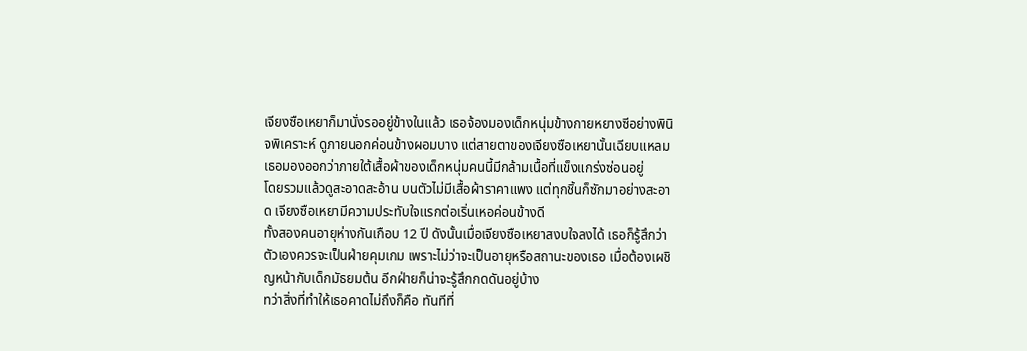เจียงซือเหยาก็มานั่งรออยู่ข้างในแล้ว เธอจ้องมองเด็กหนุ่มข้างกายหยางซีอย่างพินิจพิเคราะห์ ดูภายนอกค่อนข้างผอมบาง แต่สายตาของเจียงซือเหยานั้นเฉียบแหลม เธอมองออกว่าภายใต้เสื้อผ้าของเด็กหนุ่มคนนี้มีกล้ามเนื้อที่แข็งแกร่งซ่อนอยู่
โดยรวมแล้วดูสะอาดสะอ้าน บนตัวไม่มีเสื้อผ้าราคาแพง แต่ทุกชิ้นก็ซักมาอย่างสะอาด เจียงซือเหยามีความประทับใจแรกต่อเริ่นเหอค่อนข้างดี
ทั้งสองคนอายุห่างกันเกือบ 12 ปี ดังนั้นเมื่อเจียงซือเหยาสงบใจลงได้ เธอก็รู้สึกว่าตัวเองควรจะเป็นฝ่ายคุมเกม เพราะไม่ว่าจะเป็นอายุหรือสถานะของเธอ เมื่อต้องเผชิญหน้ากับเด็กมัธยมต้น อีกฝ่ายก็น่าจะรู้สึกกดดันอยู่บ้าง
ทว่าสิ่งที่ทำให้เธอคาดไม่ถึงก็คือ ทันทีที่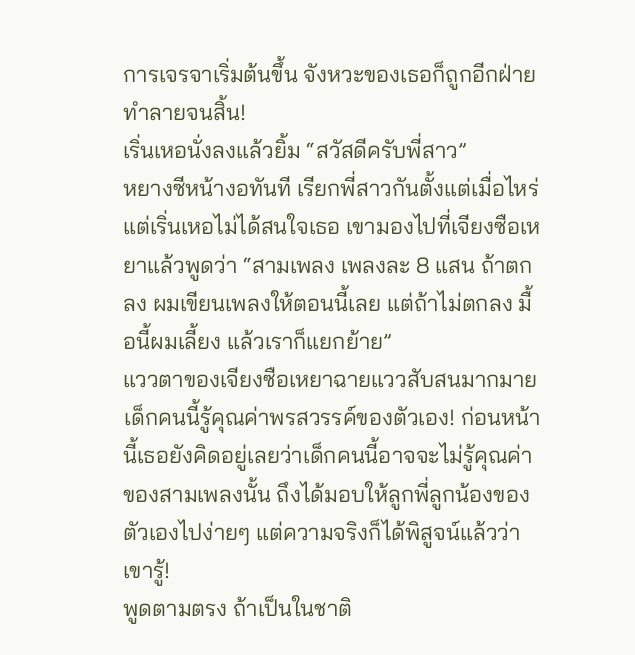การเจรจาเริ่มต้นขึ้น จังหวะของเธอก็ถูกอีกฝ่ายทำลายจนสิ้น!
เริ่นเหอนั่งลงแล้วยิ้ม “สวัสดีครับพี่สาว”
หยางซีหน้างอทันที เรียกพี่สาวกันตั้งแต่เมื่อไหร่ แต่เริ่นเหอไม่ได้สนใจเธอ เขามองไปที่เจียงซือเหยาแล้วพูดว่า “สามเพลง เพลงละ 8 แสน ถ้าตกลง ผมเขียนเพลงให้ตอนนี้เลย แต่ถ้าไม่ตกลง มื้อนี้ผมเลี้ยง แล้วเราก็แยกย้าย”
แววตาของเจียงซือเหยาฉายแววสับสนมากมาย เด็กคนนี้รู้คุณค่าพรสวรรค์ของตัวเอง! ก่อนหน้านี้เธอยังคิดอยู่เลยว่าเด็กคนนี้อาจจะไม่รู้คุณค่าของสามเพลงนั้น ถึงได้มอบให้ลูกพี่ลูกน้องของตัวเองไปง่ายๆ แต่ความจริงก็ได้พิสูจน์แล้วว่าเขารู้!
พูดตามตรง ถ้าเป็นในชาติ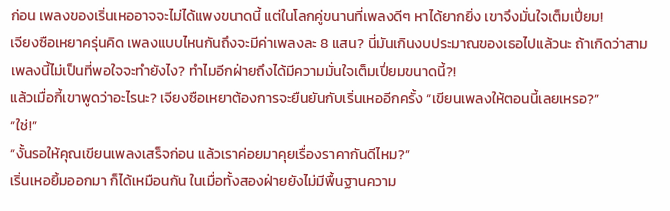ก่อน เพลงของเริ่นเหออาจจะไม่ได้แพงขนาดนี้ แต่ในโลกคู่ขนานที่เพลงดีๆ หาได้ยากยิ่ง เขาจึงมั่นใจเต็มเปี่ยม!
เจียงซือเหยาครุ่นคิด เพลงแบบไหนกันถึงจะมีค่าเพลงละ 8 แสน? นี่มันเกินงบประมาณของเธอไปแล้วนะ ถ้าเกิดว่าสามเพลงนี้ไม่เป็นที่พอใจจะทำยังไง? ทำไมอีกฝ่ายถึงได้มีความมั่นใจเต็มเปี่ยมขนาดนี้?!
แล้วเมื่อกี้เขาพูดว่าอะไรนะ? เจียงซือเหยาต้องการจะยืนยันกับเริ่นเหออีกครั้ง “เขียนเพลงให้ตอนนี้เลยเหรอ?”
“ใช่!”
“งั้นรอให้คุณเขียนเพลงเสร็จก่อน แล้วเราค่อยมาคุยเรื่องราคากันดีไหม?”
เริ่นเหอยิ้มออกมา ก็ได้เหมือนกัน ในเมื่อทั้งสองฝ่ายยังไม่มีพื้นฐานความ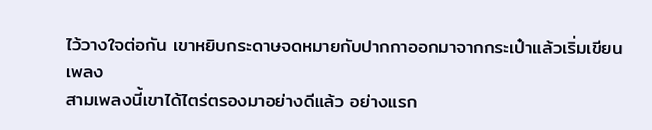ไว้วางใจต่อกัน เขาหยิบกระดาษจดหมายกับปากกาออกมาจากกระเป๋าแล้วเริ่มเขียนเพลง
สามเพลงนี้เขาได้ไตร่ตรองมาอย่างดีแล้ว อย่างแรก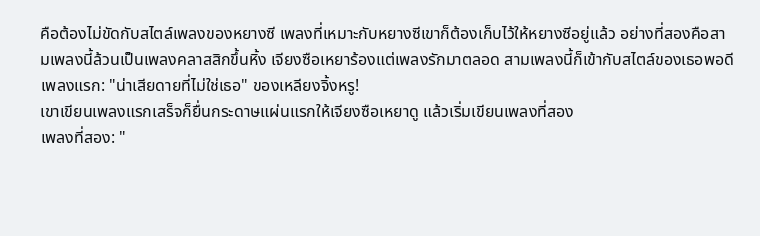คือต้องไม่ขัดกับสไตล์เพลงของหยางซี เพลงที่เหมาะกับหยางซีเขาก็ต้องเก็บไว้ให้หยางซีอยู่แล้ว อย่างที่สองคือสามเพลงนี้ล้วนเป็นเพลงคลาสสิกขึ้นหิ้ง เจียงซือเหยาร้องแต่เพลงรักมาตลอด สามเพลงนี้ก็เข้ากับสไตล์ของเธอพอดี
เพลงแรก: "น่าเสียดายที่ไม่ใช่เธอ" ของเหลียงจิ้งหรู!
เขาเขียนเพลงแรกเสร็จก็ยื่นกระดาษแผ่นแรกให้เจียงซือเหยาดู แล้วเริ่มเขียนเพลงที่สอง
เพลงที่สอง: "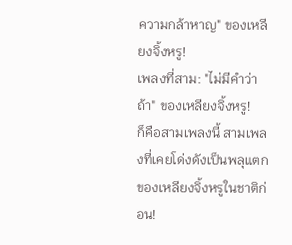ความกล้าหาญ" ของเหลียงจิ้งหรู!
เพลงที่สาม: "ไม่มีคำว่าถ้า" ของเหลียงจิ้งหรู!
ก็คือสามเพลงนี้ สามเพลงที่เคยโด่งดังเป็นพลุแตกของเหลียงจิ้งหรูในชาติก่อน!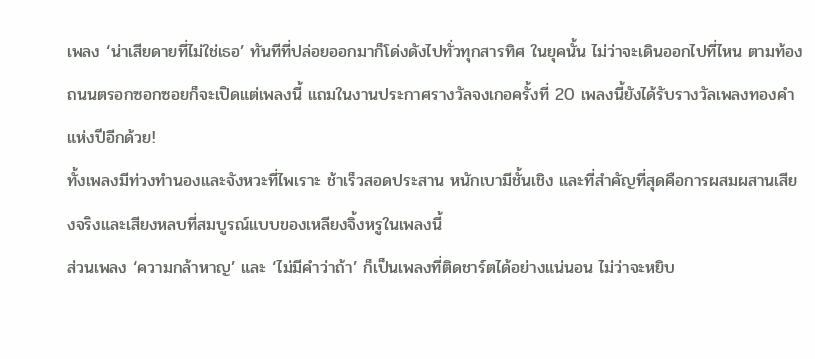เพลง ‘น่าเสียดายที่ไม่ใช่เธอ’ ทันทีที่ปล่อยออกมาก็โด่งดังไปทั่วทุกสารทิศ ในยุคนั้น ไม่ว่าจะเดินออกไปที่ไหน ตามท้องถนนตรอกซอกซอยก็จะเปิดแต่เพลงนี้ แถมในงานประกาศรางวัลจงเกอครั้งที่ 20 เพลงนี้ยังได้รับรางวัลเพลงทองคำแห่งปีอีกด้วย!
ทั้งเพลงมีท่วงทำนองและจังหวะที่ไพเราะ ช้าเร็วสอดประสาน หนักเบามีชั้นเชิง และที่สำคัญที่สุดคือการผสมผสานเสียงจริงและเสียงหลบที่สมบูรณ์แบบของเหลียงจิ้งหรูในเพลงนี้
ส่วนเพลง ‘ความกล้าหาญ’ และ ‘ไม่มีคำว่าถ้า’ ก็เป็นเพลงที่ติดชาร์ตได้อย่างแน่นอน ไม่ว่าจะหยิบ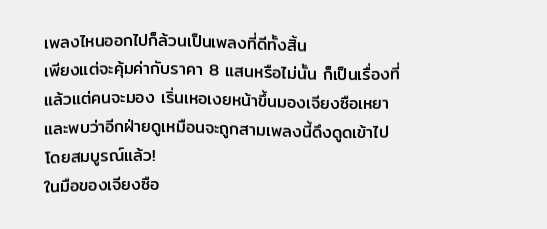เพลงไหนออกไปก็ล้วนเป็นเพลงที่ดีทั้งสิ้น
เพียงแต่จะคุ้มค่ากับราคา 8 แสนหรือไม่นั้น ก็เป็นเรื่องที่แล้วแต่คนจะมอง เริ่นเหอเงยหน้าขึ้นมองเจียงซือเหยา และพบว่าอีกฝ่ายดูเหมือนจะถูกสามเพลงนี้ดึงดูดเข้าไปโดยสมบูรณ์แล้ว!
ในมือของเจียงซือ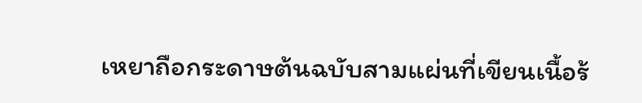เหยาถือกระดาษต้นฉบับสามแผ่นที่เขียนเนื้อร้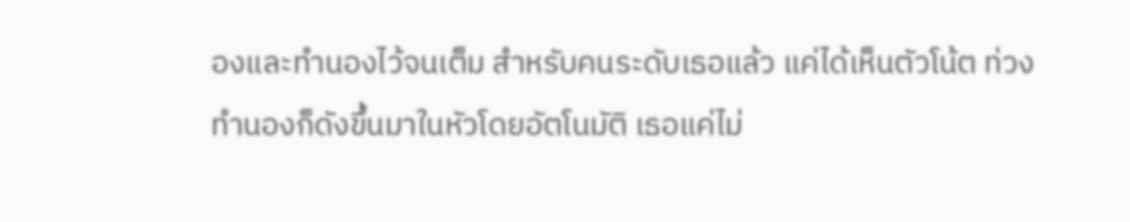องและทำนองไว้จนเต็ม สำหรับคนระดับเธอแล้ว แค่ได้เห็นตัวโน้ต ท่วงทำนองก็ดังขึ้นมาในหัวโดยอัตโนมัติ เธอแค่ไม่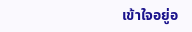เข้าใจอยู่อ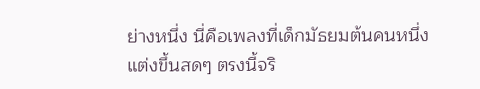ย่างหนึ่ง นี่คือเพลงที่เด็กมัธยมต้นคนหนึ่งแต่งขึ้นสดๆ ตรงนี้จริ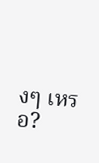งๆ เหรอ?